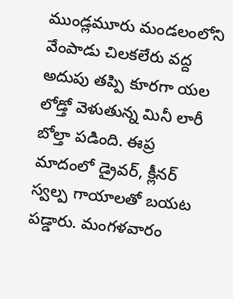ముండ్లమూరు మండలంలోని వేంపాడు చిలకలేరు వద్ద అదుపు తప్పి కూరగా యల లోడ్తో వెళుతున్న మినీ లారీ బోల్తా పడింది. ఈప్ర మాదంలో డ్రైవర్, క్లీనర్ స్వల్ప గాయాలతో బయట పడ్డారు. మంగళవారం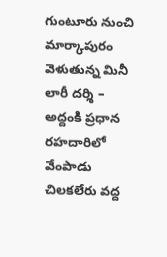గుంటూరు నుంచి మార్కాపురం వెళుతున్న మినీ లారీ దర్శి – అద్దంకి ప్రధాన రహదారిలో వేంపాడు చిలకలేరు వద్ద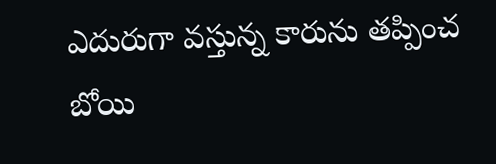ఎదురుగా వస్తున్న కారును తప్పించ బోయి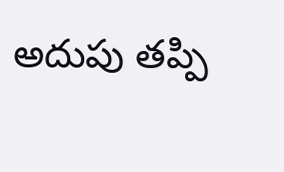అదుపు తప్పి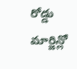రోడ్డు మార్జిన్లో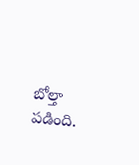బోల్తా పడింది.